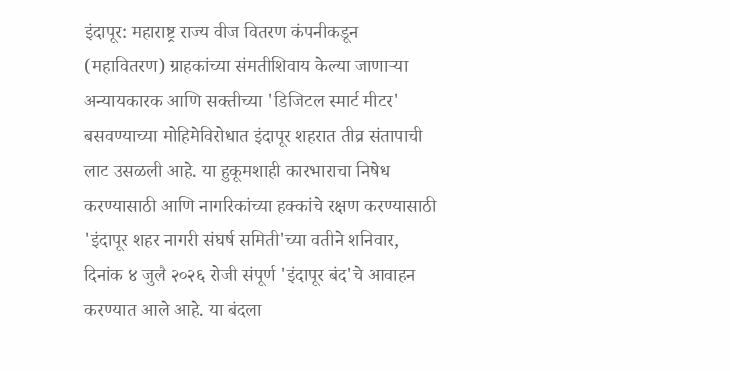इंदापूर: महाराष्ट्र राज्य वीज वितरण कंपनीकडून (महावितरण) ग्राहकांच्या संमतीशिवाय केल्या जाणाऱ्या अन्यायकारक आणि सक्तीच्या 'डिजिटल स्मार्ट मीटर' बसवण्याच्या मोहिमेविरोधात इंदापूर शहरात तीव्र संतापाची लाट उसळली आहे. या हुकूमशाही कारभाराचा निषेध करण्यासाठी आणि नागरिकांच्या हक्कांचे रक्षण करण्यासाठी 'इंदापूर शहर नागरी संघर्ष समिती'च्या वतीने शनिवार, दिनांक ४ जुलै २०२६ रोजी संपूर्ण 'इंदापूर बंद'चे आवाहन करण्यात आले आहे. या बंदला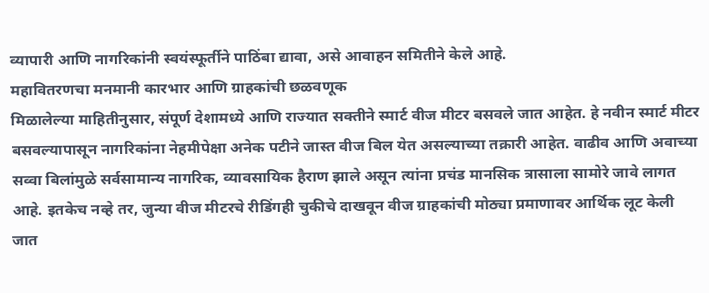व्यापारी आणि नागरिकांनी स्वयंस्फूर्तीने पाठिंबा द्यावा, असे आवाहन समितीने केले आहे.
महावितरणचा मनमानी कारभार आणि ग्राहकांची छळवणूक
मिळालेल्या माहितीनुसार, संपूर्ण देशामध्ये आणि राज्यात सक्तीने स्मार्ट वीज मीटर बसवले जात आहेत. हे नवीन स्मार्ट मीटर बसवल्यापासून नागरिकांना नेहमीपेक्षा अनेक पटीने जास्त वीज बिल येत असल्याच्या तक्रारी आहेत. वाढीव आणि अवाच्या सव्वा बिलांमुळे सर्वसामान्य नागरिक, व्यावसायिक हैराण झाले असून त्यांना प्रचंड मानसिक त्रासाला सामोरे जावे लागत आहे. इतकेच नव्हे तर, जुन्या वीज मीटरचे रीडिंगही चुकीचे दाखवून वीज ग्राहकांची मोठ्या प्रमाणावर आर्थिक लूट केली जात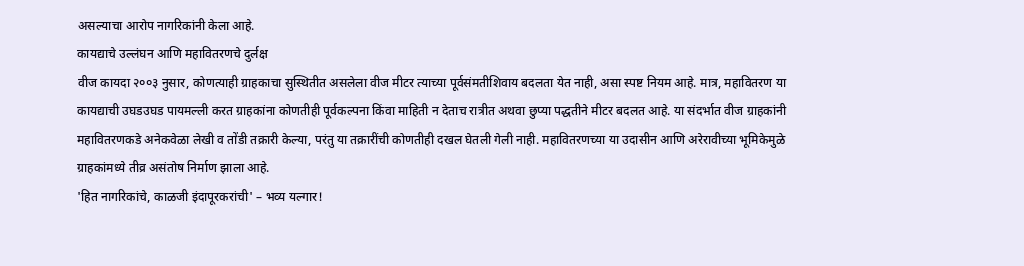असल्याचा आरोप नागरिकांनी केला आहे.
कायद्याचे उल्लंघन आणि महावितरणचे दुर्लक्ष
वीज कायदा २००३ नुसार, कोणत्याही ग्राहकाचा सुस्थितीत असलेला वीज मीटर त्याच्या पूर्वसंमतीशिवाय बदलता येत नाही, असा स्पष्ट नियम आहे. मात्र, महावितरण या कायद्याची उघडउघड पायमल्ली करत ग्राहकांना कोणतीही पूर्वकल्पना किंवा माहिती न देताच रात्रीत अथवा छुप्या पद्धतीने मीटर बदलत आहे. या संदर्भात वीज ग्राहकांनी महावितरणकडे अनेकवेळा लेखी व तोंडी तक्रारी केल्या, परंतु या तक्रारींची कोणतीही दखल घेतली गेली नाही. महावितरणच्या या उदासीन आणि अरेरावीच्या भूमिकेमुळे ग्राहकांमध्ये तीव्र असंतोष निर्माण झाला आहे.
'हित नागरिकांचे, काळजी इंदापूरकरांची' – भव्य यल्गार!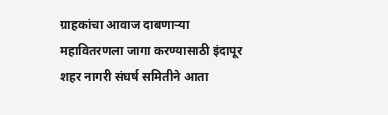ग्राहकांचा आवाज दाबणाऱ्या महावितरणला जागा करण्यासाठी इंदापूर शहर नागरी संघर्ष समितीने आता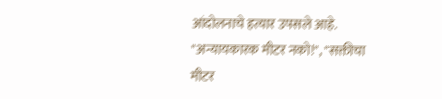आंदोलनाचे हत्यार उपसले आहे. "अन्यायकारक मीटर नको!", "सक्तीचा मीटर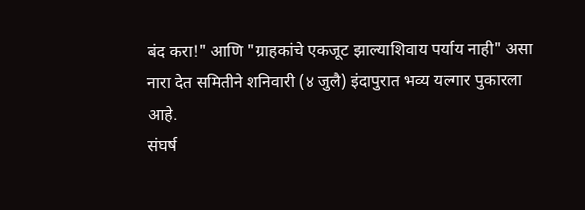बंद करा!" आणि "ग्राहकांचे एकजूट झाल्याशिवाय पर्याय नाही" असा नारा देत समितीने शनिवारी (४ जुलै) इंदापुरात भव्य यल्गार पुकारला आहे.
संघर्ष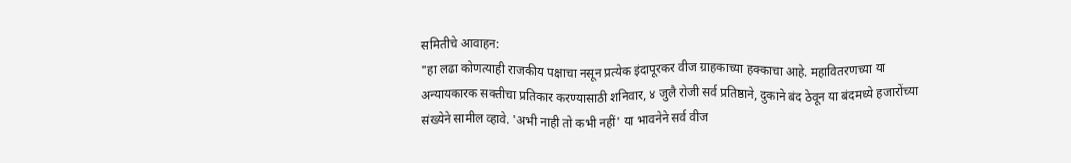समितीचे आवाहन:
"हा लढा कोणत्याही राजकीय पक्षाचा नसून प्रत्येक इंदापूरकर वीज ग्राहकाच्या हक्काचा आहे. महावितरणच्या या अन्यायकारक सक्तीचा प्रतिकार करण्यासाठी शनिवार, ४ जुलै रोजी सर्व प्रतिष्ठाने, दुकाने बंद ठेवून या बंदमध्ये हजारोंच्या संख्येने सामील व्हावे. 'अभी नाही तो कभी नहीं' या भावनेने सर्व वीज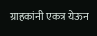ग्राहकांनी एकत्र येऊन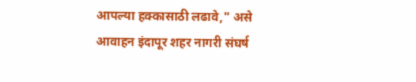आपल्या हक्कासाठी लढावे," असे आवाहन इंदापूर शहर नागरी संघर्ष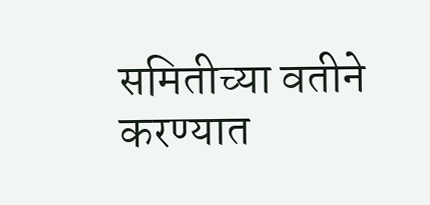समितीच्या वतीने करण्यात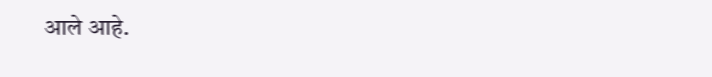आले आहे.